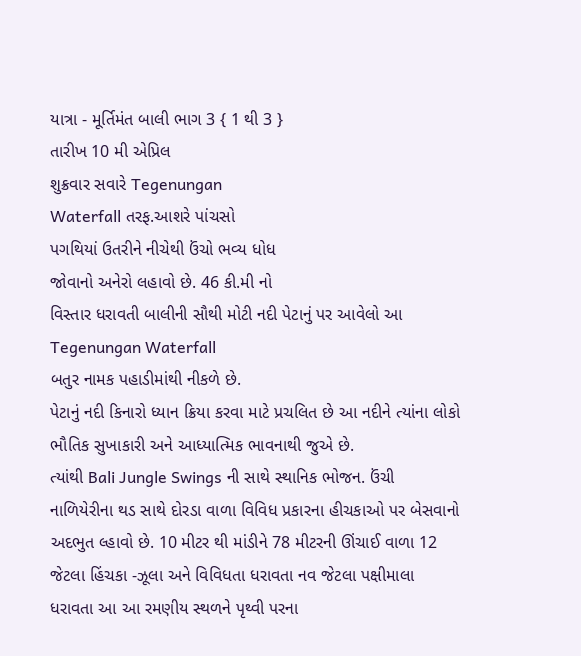યાત્રા - મૂર્તિમંત બાલી ભાગ 3 { 1 થી 3 }
તારીખ 10 મી એપ્રિલ
શુક્રવાર સવારે Tegenungan
Waterfall તરફ.આશરે પાંચસો
પગથિયાં ઉતરીને નીચેથી ઉંચો ભવ્ય ધોધ
જોવાનો અનેરો લહાવો છે. 46 કી.મી નો
વિસ્તાર ધરાવતી બાલીની સૌથી મોટી નદી પેટાનું પર આવેલો આ Tegenungan Waterfall
બતુર નામક પહાડીમાંથી નીકળે છે.
પેટાનું નદી કિનારો ધ્યાન ક્રિયા કરવા માટે પ્રચલિત છે આ નદીને ત્યાંના લોકો ભૌતિક સુખાકારી અને આધ્યાત્મિક ભાવનાથી જુએ છે.
ત્યાંથી Bali Jungle Swings ની સાથે સ્થાનિક ભોજન. ઉંચી નાળિયેરીના થડ સાથે દોરડા વાળા વિવિધ પ્રકારના હીચકાઓ પર બેસવાનો અદભુત લ્હાવો છે. 10 મીટર થી માંડીને 78 મીટરની ઊંચાઈ વાળા 12 જેટલા હિંચકા -ઝૂલા અને વિવિધતા ધરાવતા નવ જેટલા પક્ષીમાલા ધરાવતા આ આ રમણીય સ્થળને પૃથ્વી પરના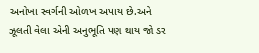અનોખા સ્વર્ગની ઓળખ અપાય છે.અને ઝૂલતી વેલા એની અનુભૂતિ પણ થાય જો ડર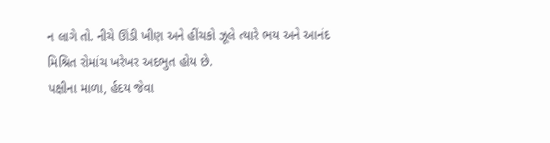ન લાગે તો. નીચે ઊંડી ખીણ અને હીંચકો ઝૂલે ત્યારે ભય અને આનંદ મિશ્રિત રોમાંચ ખરેખર અદભુત હોય છે.
પક્ષીના માળા, ર્હદય જેવા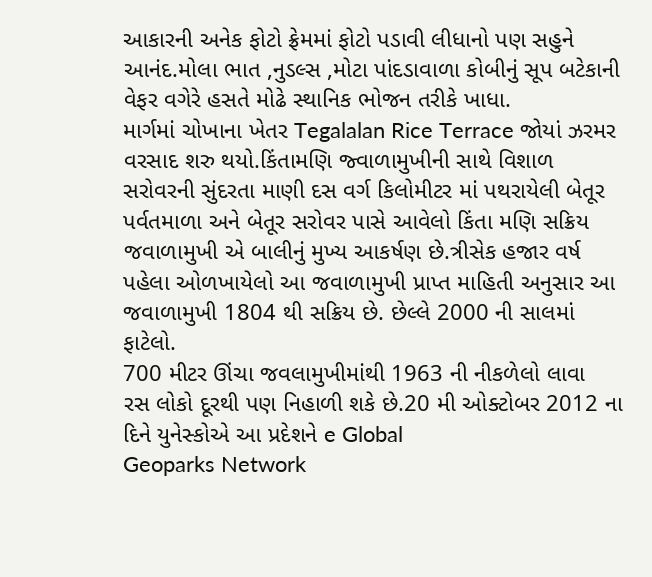આકારની અનેક ફોટો ફ્રેમમાં ફોટો પડાવી લીધાનો પણ સહુને આનંદ.મોલા ભાત ,નુડલ્સ ,મોટા પાંદડાવાળા કોબીનું સૂપ બટેકાની વેફર વગેરે હસતે મોઢે સ્થાનિક ભોજન તરીકે ખાધા.
માર્ગમાં ચોખાના ખેતર Tegalalan Rice Terrace જોયાં ઝરમર વરસાદ શરુ થયો.કિંતામણિ જ્વાળામુખીની સાથે વિશાળ સરોવરની સુંદરતા માણી દસ વર્ગ કિલોમીટર માં પથરાયેલી બેતૂર પર્વતમાળા અને બેતૂર સરોવર પાસે આવેલો કિંતા મણિ સક્રિય જવાળામુખી એ બાલીનું મુખ્ય આકર્ષણ છે.ત્રીસેક હજાર વર્ષ પહેલા ઓળખાયેલો આ જવાળામુખી પ્રાપ્ત માહિતી અનુસાર આ જવાળામુખી 1804 થી સક્રિય છે. છેલ્લે 2000 ની સાલમાં ફાટેલો.
700 મીટર ઊંચા જવલામુખીમાંથી 1963 ની નીકળેલો લાવા
રસ લોકો દૂરથી પણ નિહાળી શકે છે.20 મી ઓક્ટોબર 2012 ના દિને યુનેસ્કોએ આ પ્રદેશને e Global
Geoparks Network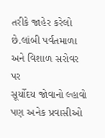તરીકે જાહેર કરેલો છે.લાંબી પર્વતમાળા અને વિશાળ સરોવર પર
સૂર્યોદય જોવાનો લ્હાવો પણ અનેક પ્રવાસીઓ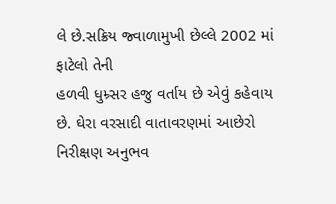લે છે.સક્રિય જ્વાળામુખી છેલ્લે 2002 માં ફાટેલો તેની
હળવી ધુમ્ર્સર હજુ વર્તાય છે એવું કહેવાય છે. ઘેરા વરસાદી વાતાવરણમાં આછેરો નિરીક્ષણ અનુભવ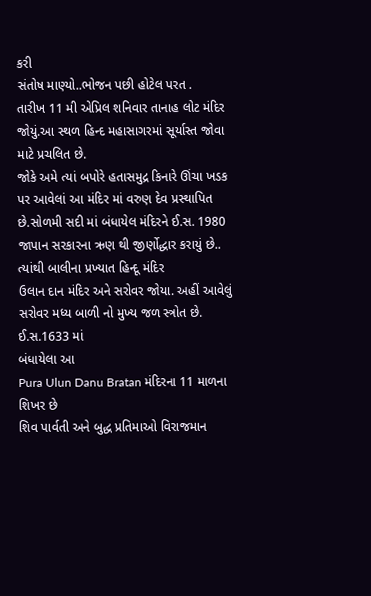કરી
સંતોષ માણ્યો..ભોજન પછી હોટેલ પરત .
તારીખ 11 મી એપ્રિલ શનિવાર તાનાહ લોટ મંદિર જોયું.આ સ્થળ હિન્દ મહાસાગરમાં સૂર્યાસ્ત જોવા માટે પ્રચલિત છે.
જોકે અમે ત્યાં બપોરે હતાસમુદ્ર કિનારે ઊંચા ખડક પર આવેલાં આ મંદિર માં વરુણ દેવ પ્રસ્થાપિત છે.સોળમી સદી માં બંધાયેલ મંદિરને ઈ.સ. 1980 જાપાન સરકારના ઋણ થી જીર્ણોદ્ધાર કરાયું છે..
ત્યાંથી બાલીના પ્રખ્યાત હિન્દૂ મંદિર
ઉલાન દાન મંદિર અને સરોવર જોયા. અહીં આવેલું
સરોવર મધ્ય બાળી નો મુખ્ય જળ સ્ત્રોત છે. ઈ.સ.1633 માં
બંધાયેલા આ
Pura Ulun Danu Bratan મંદિરના 11 માળના શિખર છે
શિવ પાર્વતી અને બુદ્ધ પ્રતિમાઓ વિરાજમાન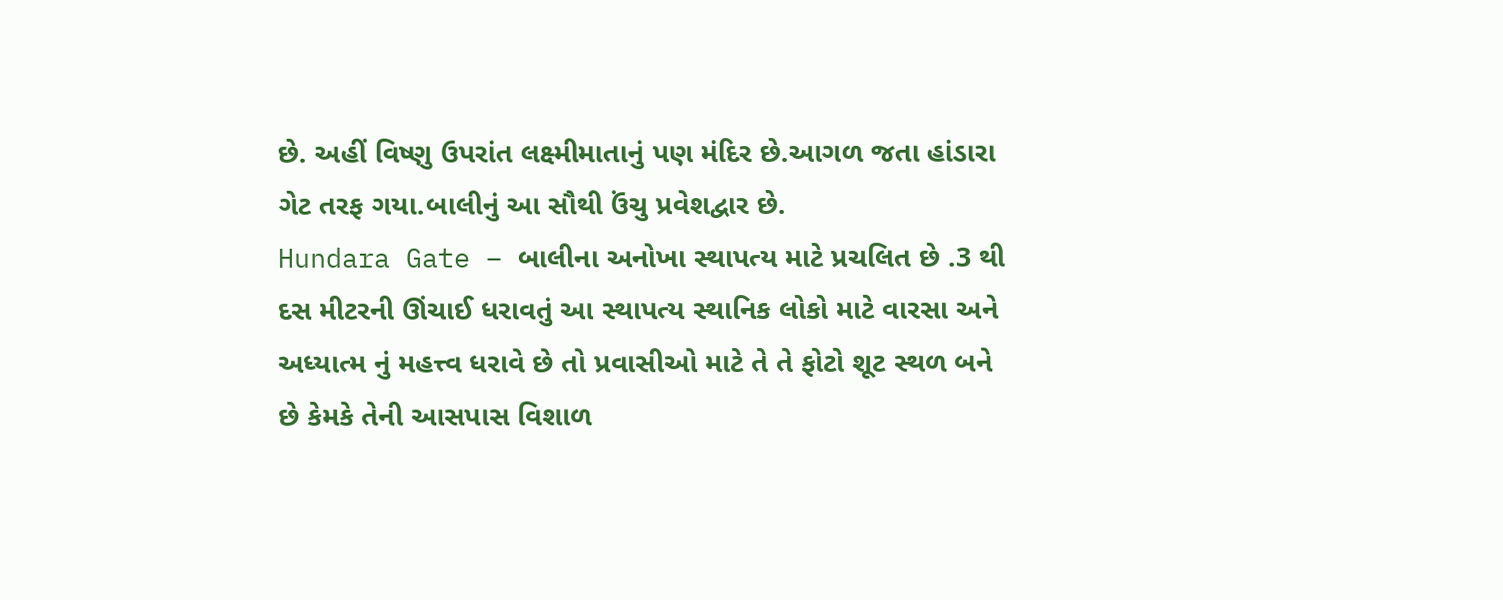છે. અહીં વિષ્ણુ ઉપરાંત લક્ષ્મીમાતાનું પણ મંદિર છે.આગળ જતા હાંડારા ગેટ તરફ ગયા.બાલીનું આ સૌથી ઉંચુ પ્રવેશદ્વાર છે.
Hundara Gate – બાલીના અનોખા સ્થાપત્ય માટે પ્રચલિત છે .3 થી દસ મીટરની ઊંચાઈ ધરાવતું આ સ્થાપત્ય સ્થાનિક લોકો માટે વારસા અને અધ્યાત્મ નું મહત્ત્વ ધરાવે છે તો પ્રવાસીઓ માટે તે તે ફોટો શૂટ સ્થળ બને છે કેમકે તેની આસપાસ વિશાળ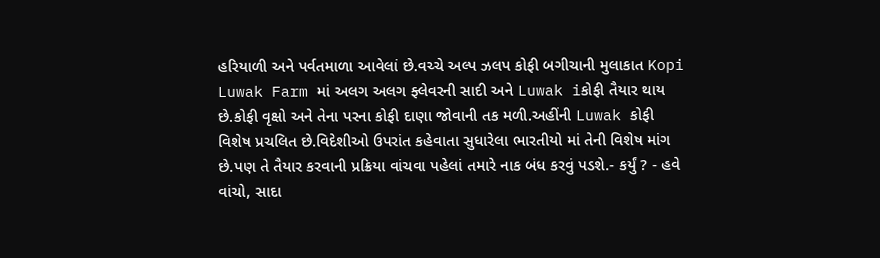હરિયાળી અને પર્વતમાળા આવેલાં છે.વચ્ચે અલ્પ ઝલપ કોફી બગીચાની મુલાકાત Kopi Luwak Farm માં અલગ અલગ ફ્લેવરની સાદી અને Luwak iકોફી તૈયાર થાય છે.કોફી વૃક્ષો અને તેના પરના કોફી દાણા જોવાની તક મળી.અહીંની Luwak કોફી વિશેષ પ્રચલિત છે.વિદેશીઓ ઉપરાંત કહેવાતા સુધારેલા ભારતીયો માં તેની વિશેષ માંગ છે.પણ તે તૈયાર કરવાની પ્રક્રિયા વાંચવા પહેલાં તમારે નાક બંધ કરવું પડશે.- કર્યું ? - હવે વાંચો, સાદા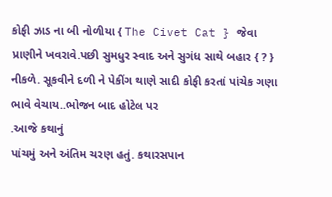કોફી ઝાડ ના બી નોળીયા { The Civet Cat } જેવા પ્રાણીને ખવરાવે.પછી સુમધુર સ્વાદ અને સુગંધ સાથે બહાર { ? } નીકળે. સૂકવીને દળી ને પેકીંગ થાણે સાદી કોફી કરતાં પાંચેક ગણા ભાવે વેચાય..ભોજન બાદ હોટેલ પર
.આજે કથાનું
પાંચમું અને અંતિમ ચરણ હતું. કથારસપાન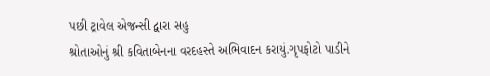પછી ટ્રાવેલ એજન્સી દ્વારા સહુ
શ્રોતાઓનું શ્રી કવિતાબેનના વરદહસ્તે અભિવાદન કરાયું.ગૃપફોટો પાડીને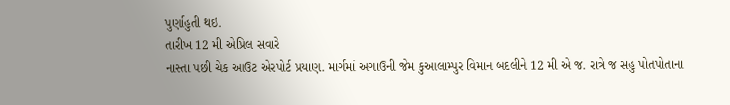પુર્ણાહુતી થઇ.
તારીખ 12 મી એપ્રિલ સવારે
નાસ્તા પછી ચેક આઉટ એરપોર્ટ પ્રયાણ. માર્ગમાં અગાઉની જેમ કુઆલામ્પુર વિમાન બદલીને 12 મી એ જ. રાત્રે જ સહુ પોતપોતાના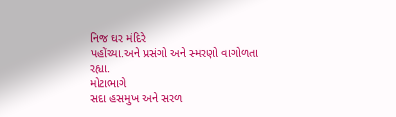નિજ ઘર મંદિરે
પહોંચ્યા.અને પ્રસંગો અને સ્મરણો વાગોળતા
રહ્યા.
મોટાભાગે
સદા હસમુખ અને સરળ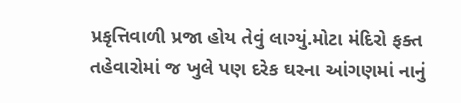પ્રકૃત્તિવાળી પ્રજા હોય તેવું લાગ્યું.મોટા મંદિરો ફક્ત
તહેવારોમાં જ ખુલે પણ દરેક ઘરના આંગણમાં નાનું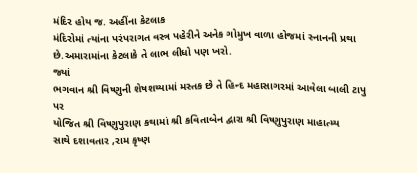મંદિર હોય જ. અહીંના કેટલાક
મંદિરોમાં ત્યાંના પરંપરાગત વસ્ત્ર પહેરીને અનેક ગોમુખ વાળા હોજમાં સ્નાનની પ્રથા
છે.અમારામાંના કેટલાકે તે લાભ લીધો પણ ખરો.
જ્યાં
ભગવાન શ્રી વિષ્ણુની શેષશય્યામાં મસ્તક છે તે હિન્દ મહાસાગરમાં આવેલા બાલી ટાપુ પર
યોજિત શ્રી વિષ્ણુપુરાણ કથામાં શ્રી કવિતાબેન દ્વારા શ્રી વિષ્ણુપુરાણ માહાત્મ્ય
સાથે દશાવતાર ,રામ કૃષ્ણ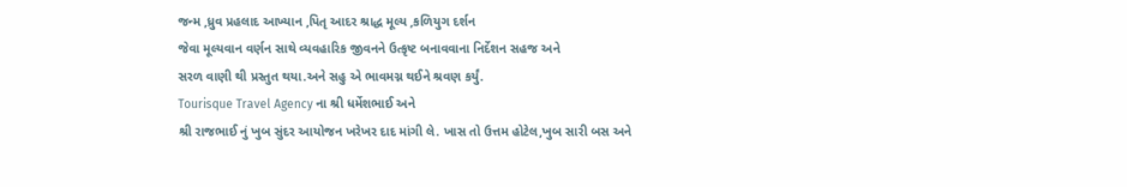જન્મ ,ધ્રુવ પ્રહલાદ આખ્યાન ,પિતૃ આદર શ્રાદ્ધ મૂલ્ય ,કળિયુગ દર્શન
જેવા મૂલ્યવાન વર્ણન સાથે વ્યવહારિક જીવનને ઉત્કૃષ્ટ બનાવવાના નિર્દેશન સહજ અને
સરળ વાણી થી પ્રસ્તુત થયા.અને સહુ એ ભાવમગ્ન થઈને શ્રવણ કર્યું.
Tourisque Travel Agency ના શ્રી ધર્મેશભાઈ અને
શ્રી રાજભાઈ નું ખુબ સુંદર આયોજન ખરેખર દાદ માંગી લે. ખાસ તો ઉત્તમ હોટેલ,ખુબ સારી બસ અને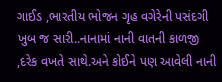ગાઈડ ,ભારતીય ભોજન ગૃહ વગેરેની પસંદગી ખુબ જ સારી..નાનામાં નાની વાતની કાળજી ,દરેક વખતે સાથે.અને કોઈને પણ આવેલી નાની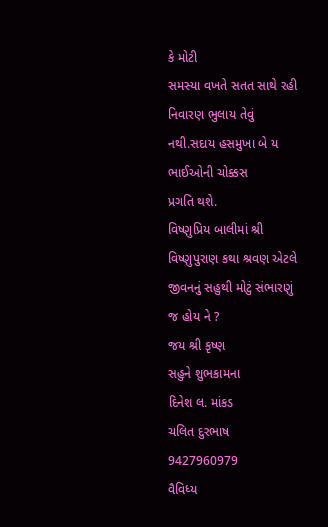કે મોટી
સમસ્યા વખતે સતત સાથે રહી નિવારણ ભુલાય તેવું નથી.સદાય હસમુખા બે ય ભાઈઓની ચોક્કસ
પ્રગતિ થશે.
વિષ્ણુપ્રિય બાલીમાં શ્રી વિષ્ણુપુરાણ કથા શ્રવણ એટલે જીવનનું સહુથી મોટું સંભારણું જ હોય ને ?
જય શ્રી કૃષ્ણ
સહુને શુભકામના
દિનેશ લ. માંકડ
ચલિત દુરભાષ 9427960979
વૈવિધ્ય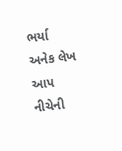ભર્યા અનેક લેખ આપ નીચેની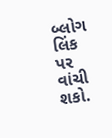બ્લોગ લિંક પર વાંચી શકો.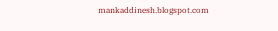mankaddinesh.blogspot.com